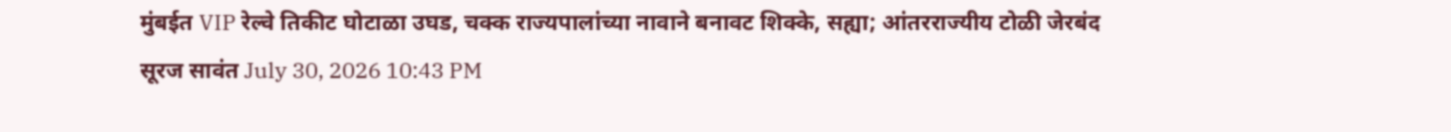मुंबईत VIP रेल्वे तिकीट घोटाळा उघड, चक्क राज्यपालांच्या नावाने बनावट शिक्के, सह्या; आंतरराज्यीय टोळी जेरबंद
सूरज सावंत July 30, 2026 10:43 PM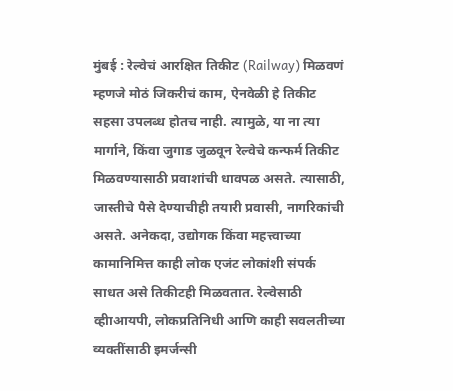मुंबई : रेल्वेचं आरक्षित तिकीट (Railway) मिळवणं म्हणजे मोठं जिकरीचं काम, ऐनवेळी हे तिकीट सहसा उपलब्ध होतच नाही. त्यामुळे, या ना त्या मार्गाने, किंवा जुगाड जुळवून रेल्वेचे कन्फर्म तिकीट मिळवण्यासाठी प्रवाशांची धावपळ असते. त्यासाठी, जास्तीचे पैसे देण्याचीही तयारी प्रवासी, नागरिकांची असते. अनेकदा, उद्योगक किंवा महत्त्वाच्या कामानिमित्त काही लोक एजंट लोकांशी संपर्क साधत असे तिकीटही मिळवतात. रेल्वेसाठी व्हीाआयपी, लोकप्रतिनिधी आणि काही सवलतीच्या व्यक्तींसाठी इमर्जन्सी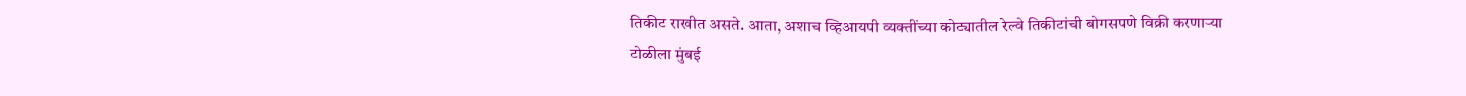तिकीट राखीत असते. आता, अशाच व्हिआयपी व्यक्तींच्या कोट्यातील रेल्वे तिकीटांची बोगसपणे विक्री करणाऱ्या टोळीला मुंबई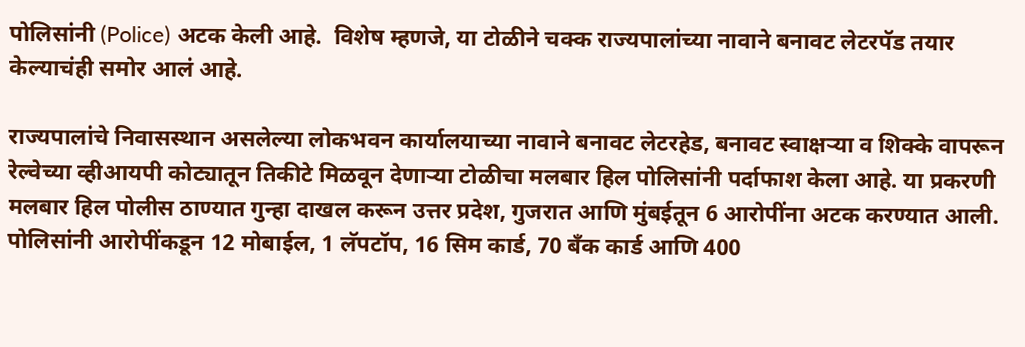पोलिसांनी (Police) अटक केली आहे.  विशेष म्हणजे, या टोळीने चक्क राज्यपालांच्या नावाने बनावट लेटरपॅड तयार केल्याचंही समोर आलं आहे.

राज्यपालांचे निवासस्थान असलेल्या लोकभवन कार्यालयाच्या नावाने बनावट लेटरहेड, बनावट स्वाक्षऱ्या व शिक्के वापरून रेल्वेच्या व्हीआयपी कोट्यातून तिकीटे मिळवून देणाऱ्या टोळीचा मलबार हिल पोलिसांनी पर्दाफाश केला आहे. या प्रकरणी मलबार हिल पोलीस ठाण्यात गुन्हा दाखल करून उत्तर प्रदेश, गुजरात आणि मुंबईतून 6 आरोपींना अटक करण्यात आली. पोलिसांनी आरोपींकडून 12 मोबाईल, 1 लॅपटॉप, 16 सिम कार्ड, 70 बँक कार्ड आणि 400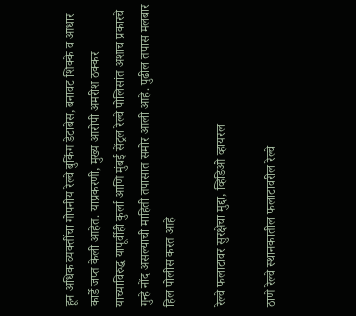हून अधिक व्यक्तींचा गोपनीय रेल्वे बुकिंग डेटाबेस, बनावट शिक्के व आधार कार्डे जप्त केली आहेत. याप्रकरणी, मुख्य आरोपी अमरीश ठक्कर याच्याविरुद्ध यापूर्वीही कुर्ला आणि मुंबई सेंट्रल रेल्वे पोलिसांत अशाच प्रकारचे गुन्हे नोंद असल्याची माहिती तपासात समोर आली आहे. पुढील तपास मलबार हिल पोलीस करत आहे

रेल्वे फलाटावर सुरक्षेचा मुद्दा, व्हिडिओ व्हायरल

ठाणे रेल्वे स्थानकातील फलाटावरील रेल्वे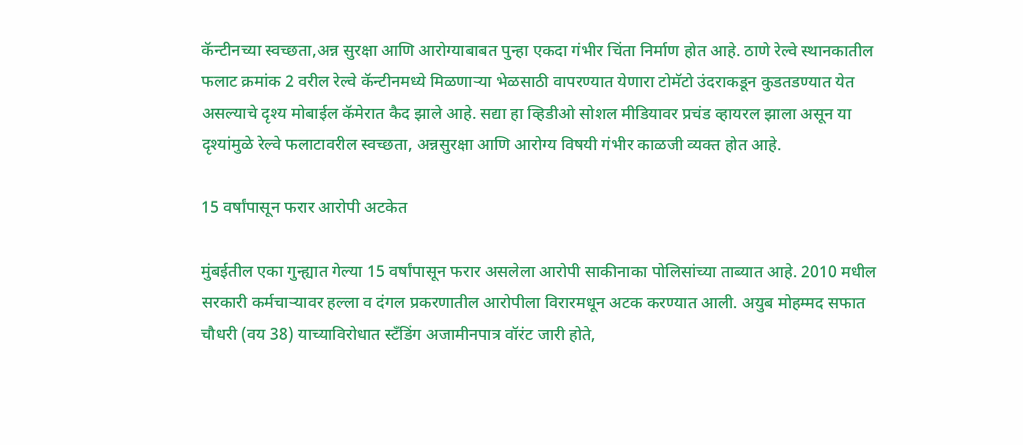कॅन्टीनच्या स्वच्छता,अन्न सुरक्षा आणि आरोग्याबाबत पुन्हा एकदा गंभीर चिंता निर्माण होत आहे. ठाणे रेल्वे स्थानकातील फलाट क्रमांक 2 वरील रेल्वे कॅन्टीनमध्ये मिळणाऱ्या भेळसाठी वापरण्यात येणारा टोमॅटो उंदराकडून कुडतडण्यात येत असल्याचे दृश्य मोबाईल कॅमेरात कैद झाले आहे. सद्या हा व्हिडीओ सोशल मीडियावर प्रचंड व्हायरल झाला असून या दृश्यांमुळे रेल्वे फलाटावरील स्वच्छता, अन्नसुरक्षा आणि आरोग्य विषयी गंभीर काळजी व्यक्त होत आहे.

15 वर्षांपासून फरार आरोपी अटकेत

मुंबईतील एका गुन्ह्यात गेल्या 15 वर्षांपासून फरार असलेला आरोपी साकीनाका पोलिसांच्या ताब्यात आहे. 2010 मधील सरकारी कर्मचाऱ्यावर हल्ला व दंगल प्रकरणातील आरोपीला विरारमधून अटक करण्यात आली. अयुब मोहम्मद सफात चौधरी (वय 38) याच्याविरोधात स्टँडिंग अजामीनपात्र वॉरंट जारी होते,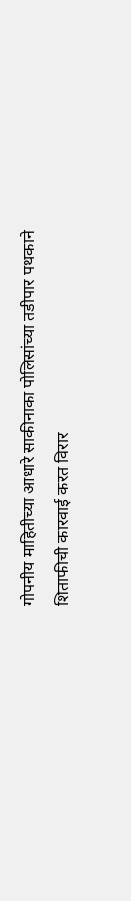गोपनीय माहितीच्या आधारे साकीनाका पोलिसांच्या तडीपार पथकाने शिताफीची कारवाई करत विरार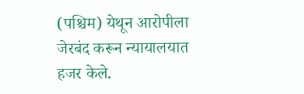(पश्चिम) येथून आरोपीला जेरबंद करून न्यायालयात हजर केले.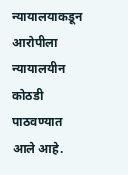न्यायालयाकडून आरोपीला न्यायालयीन कोठडी पाठवण्यात आले आहे.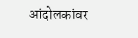आंदोलकांवर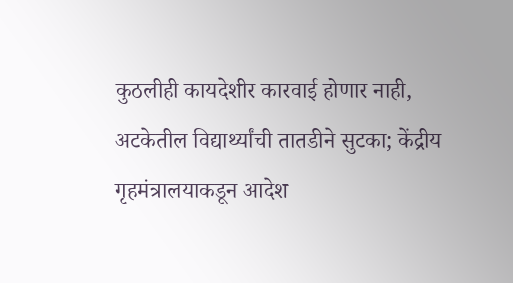कुठलीही कायदेशीर कारवाई होणार नाही, अटकेतील विद्यार्थ्यांची तातडीने सुटका; केंद्रीय गृहमंत्रालयाकडून आदेश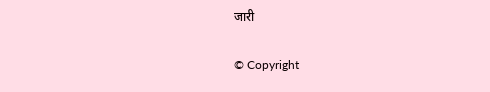जारी

© Copyright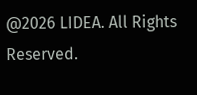@2026 LIDEA. All Rights Reserved.